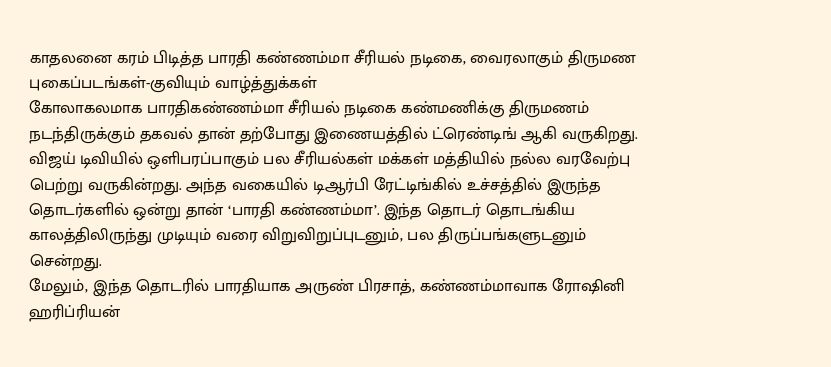காதலனை கரம் பிடித்த பாரதி கண்ணம்மா சீரியல் நடிகை, வைரலாகும் திருமண புகைப்படங்கள்-குவியும் வாழ்த்துக்கள்
கோலாகலமாக பாரதிகண்ணம்மா சீரியல் நடிகை கண்மணிக்கு திருமணம் நடந்திருக்கும் தகவல் தான் தற்போது இணையத்தில் ட்ரெண்டிங் ஆகி வருகிறது. விஜய் டிவியில் ஒளிபரப்பாகும் பல சீரியல்கள் மக்கள் மத்தியில் நல்ல வரவேற்பு பெற்று வருகின்றது. அந்த வகையில் டிஆர்பி ரேட்டிங்கில் உச்சத்தில் இருந்த தொடர்களில் ஒன்று தான் ‘பாரதி கண்ணம்மா’. இந்த தொடர் தொடங்கிய காலத்திலிருந்து முடியும் வரை விறுவிறுப்புடனும், பல திருப்பங்களுடனும் சென்றது.
மேலும், இந்த தொடரில் பாரதியாக அருண் பிரசாத், கண்ணம்மாவாக ரோஷினி ஹரிப்ரியன்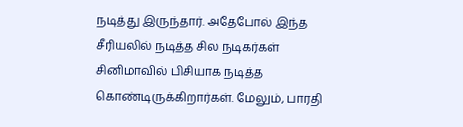நடித்து இருந்தார். அதேபோல் இந்த சீரியலில் நடித்த சில நடிகர்கள் சினிமாவில் பிசியாக நடித்த கொண்டிருக்கிறார்கள். மேலும், பாரதி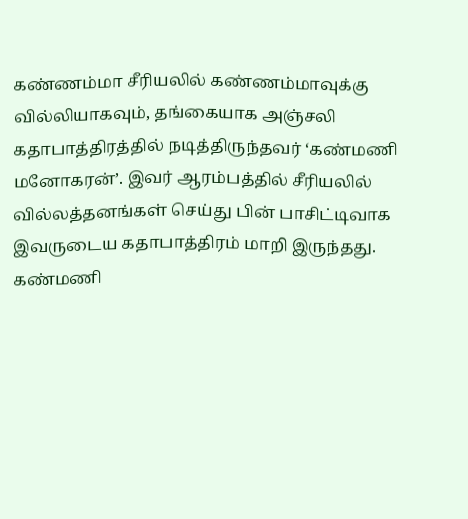கண்ணம்மா சீரியலில் கண்ணம்மாவுக்கு வில்லியாகவும், தங்கையாக அஞ்சலி கதாபாத்திரத்தில் நடித்திருந்தவர் ‘கண்மணி மனோகரன்’. இவர் ஆரம்பத்தில் சீரியலில் வில்லத்தனங்கள் செய்து பின் பாசிட்டிவாக இவருடைய கதாபாத்திரம் மாறி இருந்தது.
கண்மணி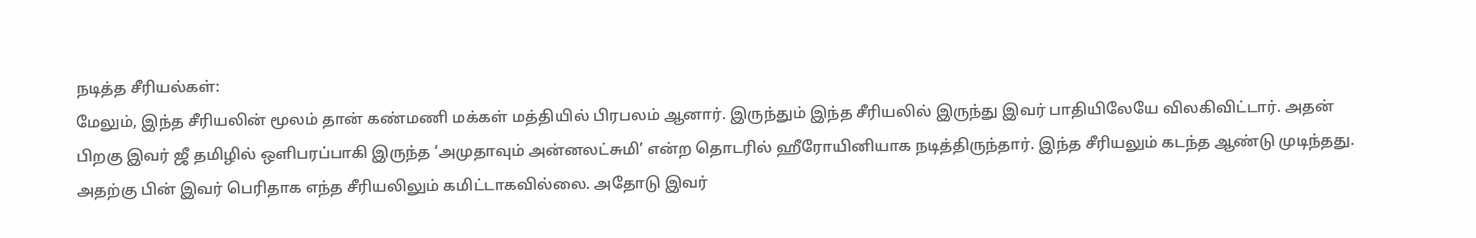நடித்த சீரியல்கள்:
மேலும், இந்த சீரியலின் மூலம் தான் கண்மணி மக்கள் மத்தியில் பிரபலம் ஆனார். இருந்தும் இந்த சீரியலில் இருந்து இவர் பாதியிலேயே விலகிவிட்டார். அதன் பிறகு இவர் ஜீ தமிழில் ஒளிபரப்பாகி இருந்த ‘அமுதாவும் அன்னலட்சுமி’ என்ற தொடரில் ஹீரோயினியாக நடித்திருந்தார். இந்த சீரியலும் கடந்த ஆண்டு முடிந்தது. அதற்கு பின் இவர் பெரிதாக எந்த சீரியலிலும் கமிட்டாகவில்லை. அதோடு இவர்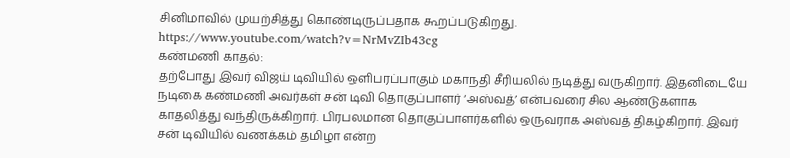சினிமாவில் முயற்சித்து கொண்டிருப்பதாக கூறப்படுகிறது.
https://www.youtube.com/watch?v=NrMvZIb43cg
கண்மணி காதல்:
தற்போது இவர் விஜய் டிவியில் ஒளிபரப்பாகும் மகாநதி சீரியலில் நடித்து வருகிறார். இதனிடையே நடிகை கண்மணி அவர்கள் சன் டிவி தொகுப்பாளர் ‘அஸ்வத்’ என்பவரை சில ஆண்டுகளாக காதலித்து வந்திருக்கிறார். பிரபலமான தொகுப்பாளர்களில் ஒருவராக அஸ்வத் திகழ்கிறார். இவர் சன் டிவியில் வணக்கம் தமிழா என்ற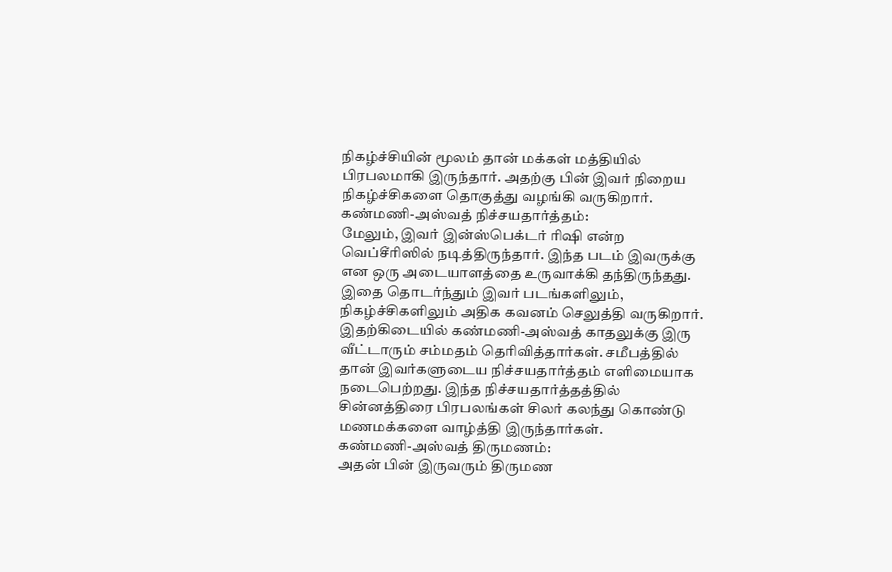நிகழ்ச்சியின் மூலம் தான் மக்கள் மத்தியில் பிரபலமாகி இருந்தார். அதற்கு பின் இவர் நிறைய நிகழ்ச்சிகளை தொகுத்து வழங்கி வருகிறார்.
கண்மணி-அஸ்வத் நிச்சயதார்த்தம்:
மேலும், இவர் இன்ஸ்பெக்டர் ரிஷி என்ற வெப்சீரிஸில் நடித்திருந்தார். இந்த படம் இவருக்கு என ஒரு அடையாளத்தை உருவாக்கி தந்திருந்தது. இதை தொடர்ந்தும் இவர் படங்களிலும், நிகழ்ச்சிகளிலும் அதிக கவனம் செலுத்தி வருகிறார். இதற்கிடையில் கண்மணி-அஸ்வத் காதலுக்கு இரு வீட்டாரும் சம்மதம் தெரிவித்தார்கள். சமீபத்தில் தான் இவர்களுடைய நிச்சயதார்த்தம் எளிமையாக நடைபெற்றது. இந்த நிச்சயதார்த்தத்தில் சின்னத்திரை பிரபலங்கள் சிலர் கலந்து கொண்டு மணமக்களை வாழ்த்தி இருந்தார்கள்.
கண்மணி-அஸ்வத் திருமணம்:
அதன் பின் இருவரும் திருமண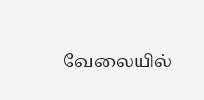வேலையில்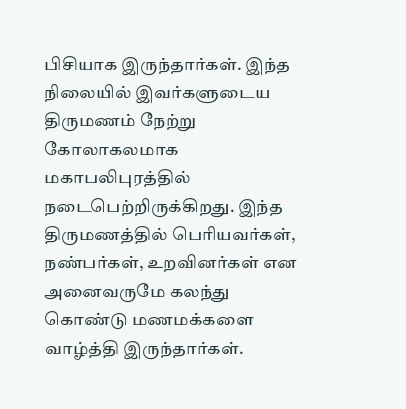பிசியாக இருந்தார்கள். இந்த நிலையில் இவர்களுடைய திருமணம் நேற்று கோலாகலமாக மகாபலிபுரத்தில் நடைபெற்றிருக்கிறது. இந்த திருமணத்தில் பெரியவர்கள், நண்பர்கள், உறவினர்கள் என அனைவருமே கலந்து கொண்டு மணமக்களை வாழ்த்தி இருந்தார்கள்.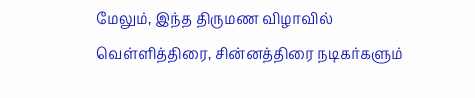மேலும், இந்த திருமண விழாவில் வெள்ளித்திரை, சின்னத்திரை நடிகர்களும்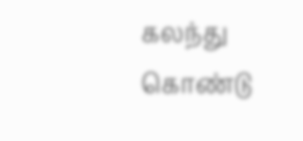கலந்து கொண்டு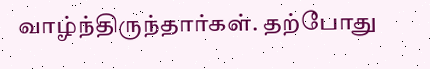வாழ்ந்திருந்தார்கள். தற்போது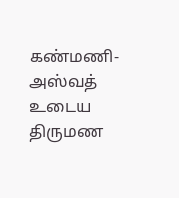கண்மணி- அஸ்வத் உடைய திருமண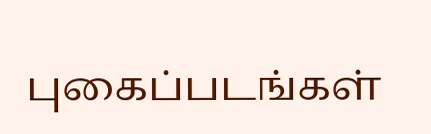புகைப்படங்கள்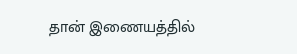தான் இணையத்தில்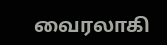வைரலாகி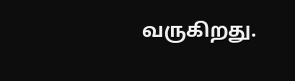வருகிறது.